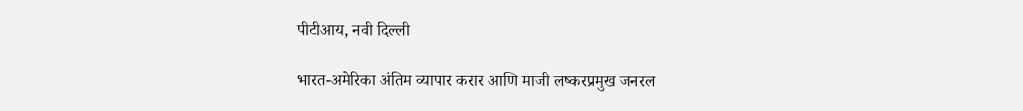पीटीआय, नवी दिल्ली

भारत-अमेरिका अंतिम व्यापार करार आणि माजी लष्करप्रमुख जनरल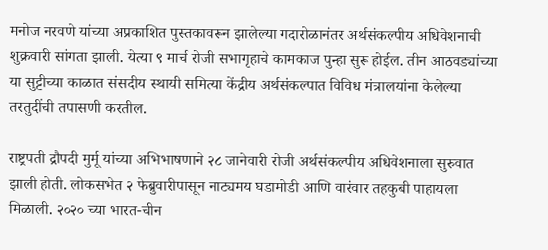मनोज नरवणे यांच्या अप्रकाशित पुस्तकावरून झालेल्या गदारोळानंतर अर्थसंकल्पीय अधिवेशनाची शुक्रवारी सांगता झाली. येत्या ९ मार्च रोजी सभागृहाचे कामकाज पुन्हा सुरू होईल. तीन आठवड्यांच्या या सुट्टीच्या काळात संसदीय स्थायी समित्या केंद्रीय अर्थसंकल्पात विविध मंत्रालयांना केलेल्या तरतुदींची तपासणी करतील.

राष्ट्रपती द्रौपदी मुर्मू यांच्या अभिभाषणाने २८ जानेवारी रोजी अर्थसंकल्पीय अधिवेशनाला सुरुवात झाली होती. लोकसभेत २ फेब्रुवारीपासून नाट्यमय घडामोडी आणि वारंवार तहकुबी पाहायला मिळाली. २०२० च्या भारत-चीन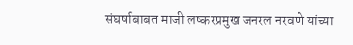संघर्षाबाबत माजी लष्करप्रमुख जनरल नरवणे यांच्या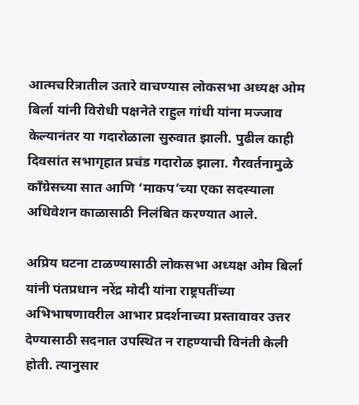आत्मचरित्रातील उतारे वाचण्यास लोकसभा अध्यक्ष ओम बिर्ला यांनी विरोधी पक्षनेते राहुल गांधी यांना मज्जाव केल्यानंतर या गदारोळाला सुरुवात झाली. पुढील काही दिवसांत सभागृहात प्रचंड गदारोळ झाला. गैरवर्तनामुळे काँग्रेसच्या सात आणि ‘माकप’च्या एका सदस्याला अधिवेशन काळासाठी निलंबित करण्यात आले.

अप्रिय घटना टाळण्यासाठी लोकसभा अध्यक्ष ओम बिर्ला यांनी पंतप्रधान नरेंद्र मोदी यांना राष्ट्रपतींच्या अभिभाषणावरील आभार प्रदर्शनाच्या प्रस्तावावर उत्तर देण्यासाठी सदनात उपस्थित न राहण्याची विनंती केली होती. त्यानुसार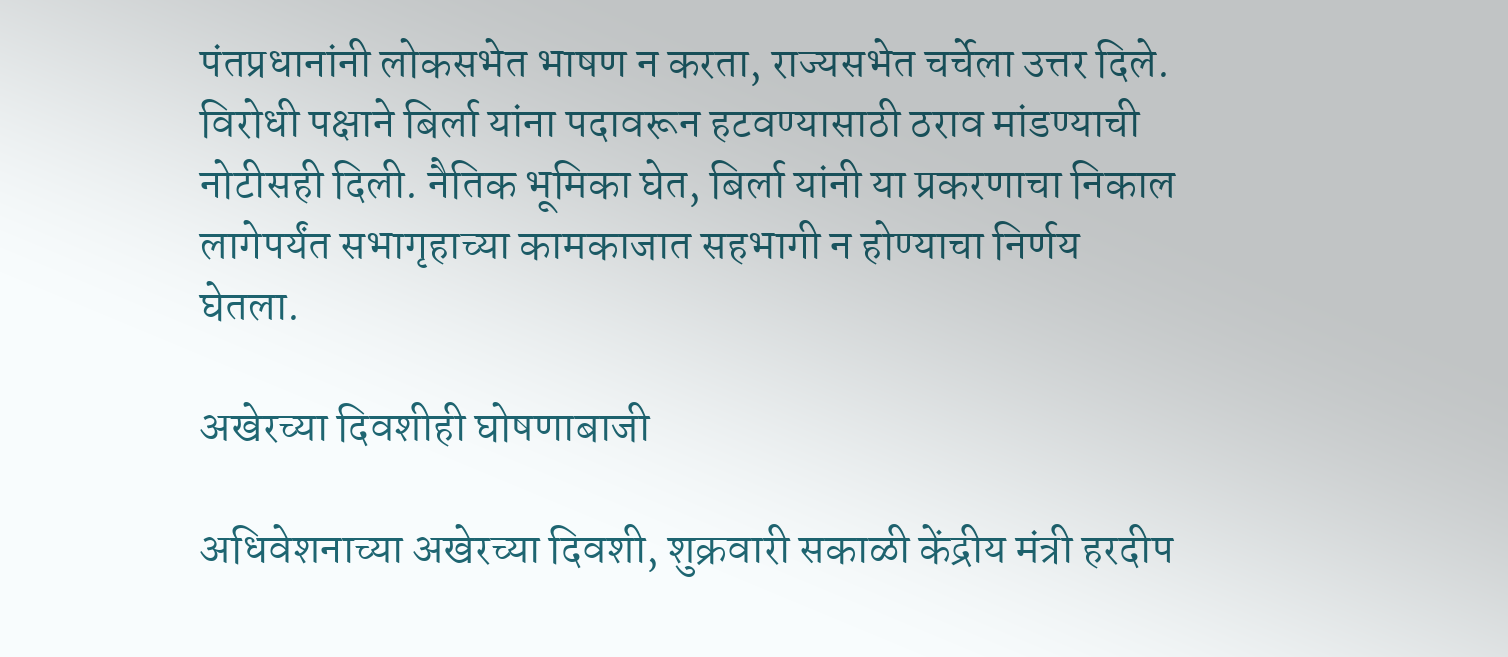पंतप्रधानांनी लोकसभेत भाषण न करता, राज्यसभेत चर्चेला उत्तर दिले. विरोधी पक्षाने बिर्ला यांना पदावरून हटवण्यासाठी ठराव मांडण्याची नोटीसही दिली. नैतिक भूमिका घेत, बिर्ला यांनी या प्रकरणाचा निकाल लागेपर्यंत सभागृहाच्या कामकाजात सहभागी न होण्याचा निर्णय घेतला.

अखेरच्या दिवशीही घोषणाबाजी

अधिवेशनाच्या अखेरच्या दिवशी, शुक्रवारी सकाळी केंद्रीय मंत्री हरदीप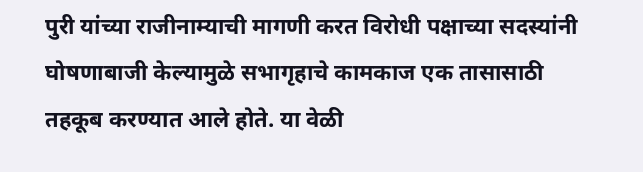पुरी यांच्या राजीनाम्याची मागणी करत विरोधी पक्षाच्या सदस्यांनी घोषणाबाजी केल्यामुळे सभागृहाचे कामकाज एक तासासाठी तहकूब करण्यात आले होते. या वेळी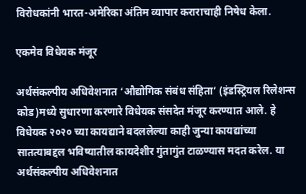विरोधकांनी भारत-अमेरिका अंतिम व्यापार कराराचाही निषेध केला.

एकमेव विधेयक मंजूर

अर्थसंकल्पीय अधिवेशनात ‘औद्योगिक संबंध संहिता’ (इंडस्ट्रियल रिलेशन्स कोड)मध्ये सुधारणा करणारे विधेयक संसदेत मंजूर करण्यात आले. हे विधेयक २०२० च्या कायद्याने बदललेल्या काही जुन्या कायद्यांच्या सातत्याबद्दल भविष्यातील कायदेशीर गुंतागुंत टाळण्यास मदत करेल. या अर्थसंकल्पीय अधिवेशनात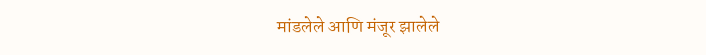मांडलेले आणि मंजूर झालेले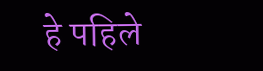हे पहिले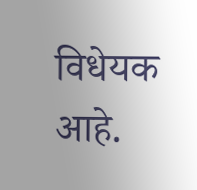विधेयक आहे.